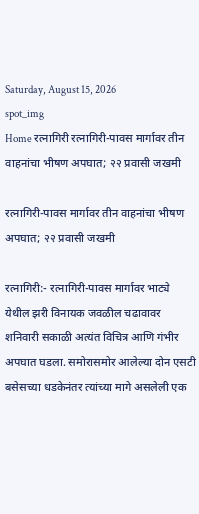Saturday, August 15, 2026
spot_img
Home रत्नागिरी रत्नागिरी-पावस मार्गावर तीन वाहनांचा भीषण अपघात; २२ प्रवासी जखमी

रत्नागिरी-पावस मार्गावर तीन वाहनांचा भीषण अपघात; २२ प्रवासी जखमी

रत्नागिरी:- रत्नागिरी-पावस मार्गावर भाट्ये येथील झरी विनायक जवळील चढावावर शनिवारी सकाळी अत्यंत विचित्र आणि गंभीर अपघात घडला. समोरासमोर आलेल्या दोन एसटी बसेसच्या धडकेनंतर त्यांच्या मागे असलेली एक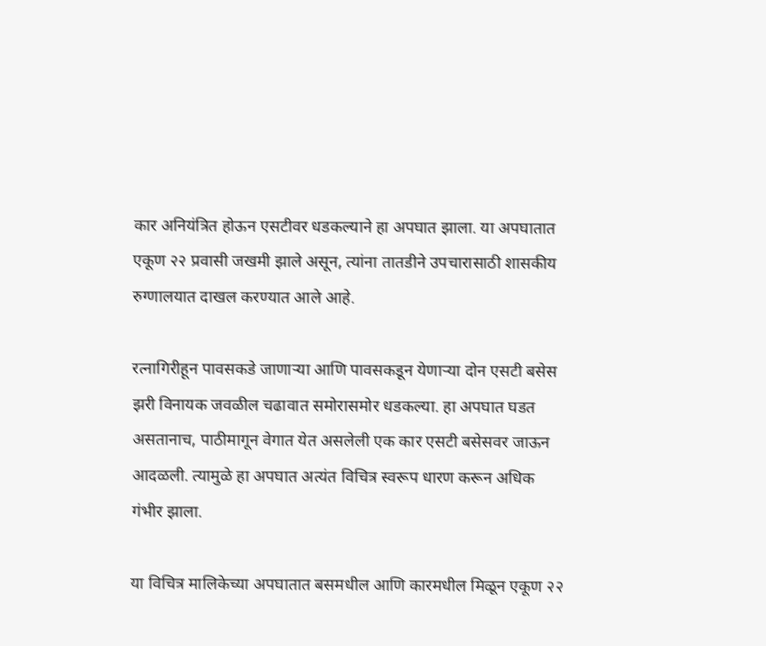कार अनियंत्रित होऊन एसटीवर धडकल्याने हा अपघात झाला. या अपघातात एकूण २२ प्रवासी जखमी झाले असून, त्यांना तातडीने उपचारासाठी शासकीय रुग्णालयात दाखल करण्यात आले आहे.

रत्नागिरीहून पावसकडे जाणाऱ्या आणि पावसकडून येणाऱ्या दोन एसटी बसेस झरी विनायक जवळील चढावात समोरासमोर धडकल्या. हा अपघात घडत असतानाच, पाठीमागून वेगात येत असलेली एक कार एसटी बसेसवर जाऊन आदळली. त्यामुळे हा अपघात अत्यंत विचित्र स्वरूप धारण करून अधिक गंभीर झाला.

या विचित्र मालिकेच्या अपघातात बसमधील आणि कारमधील मिळून एकूण २२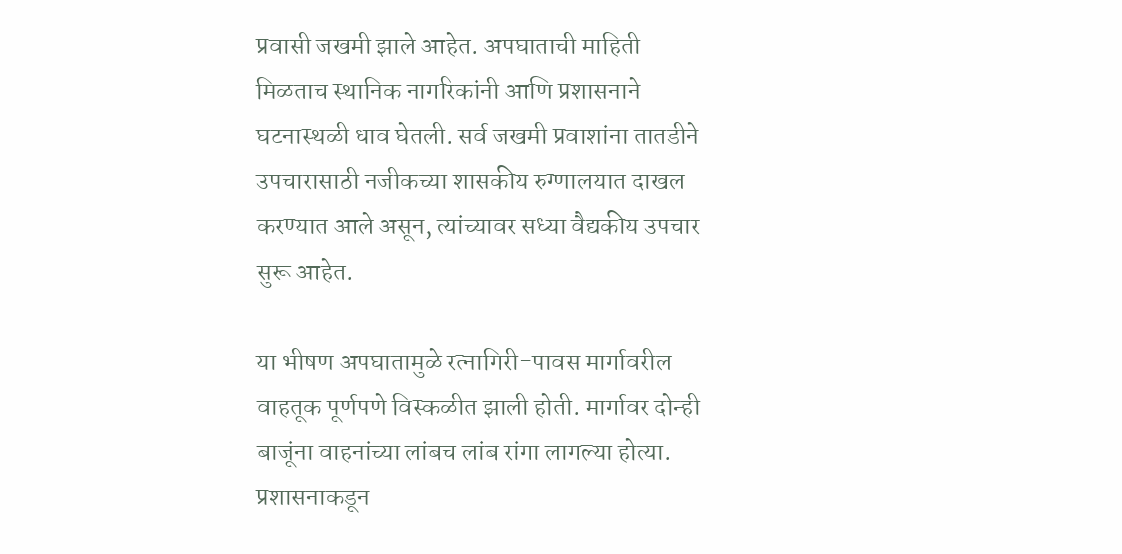प्रवासी जखमी झाले आहेत. अपघाताची माहिती मिळताच स्थानिक नागरिकांनी आणि प्रशासनाने घटनास्थळी धाव घेतली. सर्व जखमी प्रवाशांना तातडीने उपचारासाठी नजीकच्या शासकीय रुग्णालयात दाखल करण्यात आले असून, त्यांच्यावर सध्या वैद्यकीय उपचार सुरू आहेत.

या भीषण अपघातामुळे रत्नागिरी-पावस मार्गावरील वाहतूक पूर्णपणे विस्कळीत झाली होती. मार्गावर दोन्ही बाजूंना वाहनांच्या लांबच लांब रांगा लागल्या होत्या. प्रशासनाकडून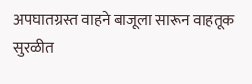अपघातग्रस्त वाहने बाजूला सारून वाहतूक सुरळीत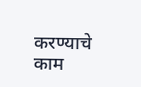करण्याचे काम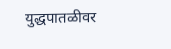युद्धपातळीवर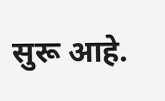सुरू आहे.